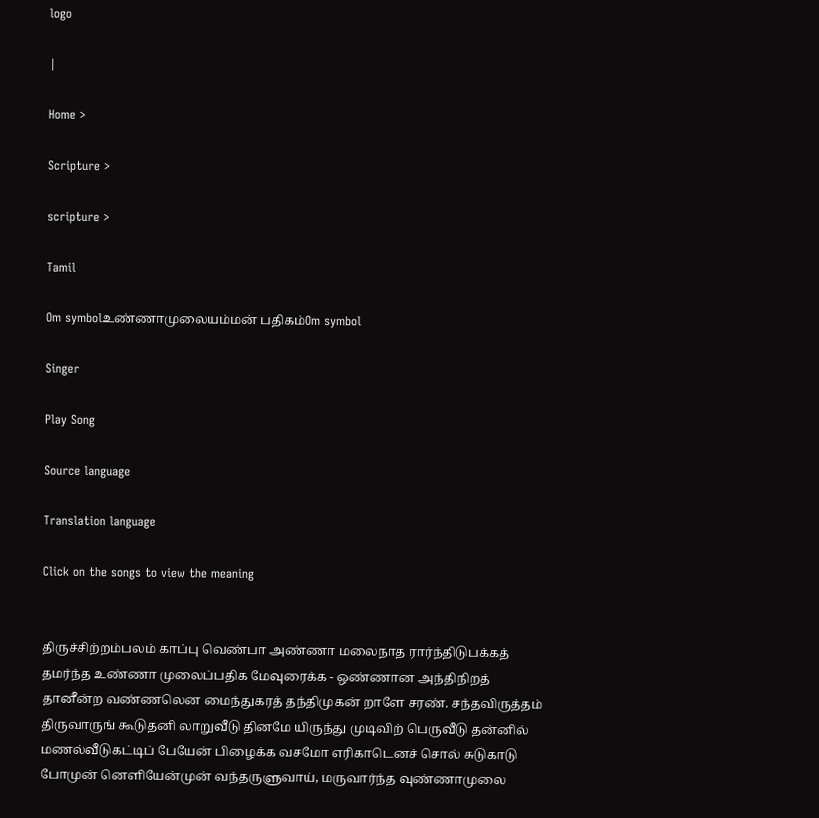logo

|

Home >

Scripture >

scripture >

Tamil

Om symbolஉண்ணாமுலையம்மன் பதிகம்Om symbol

Singer

Play Song

Source language

Translation language

Click on the songs to view the meaning


திருச்சிற்றம்பலம் காப்பு வெண்பா அண்ணா மலைநாத ரார்ந்திடுபக்கத் தமர்ந்த உண்ணா முலைப்பதிக மேவுரைக்க - ஒண்ணான அந்திநிறத் தானீன்ற வண்ணலென மைந்துகரத் தந்திமுகன் றாளே சரண். சந்தவிருத்தம் திருவாருங் கூடுதனி லாறுவீடு தினமே யிருந்து முடிவிற் பெருவீடு தன்னில் மணல்வீடுகட்டிப் பேயேன் பிழைக்க வசமோ எரிகாடெனச் சொல் சுடுகாடு போமுன் னெளியேன்முன் வந்தருளுவாய், மருவார்ந்த வுண்ணாமுலை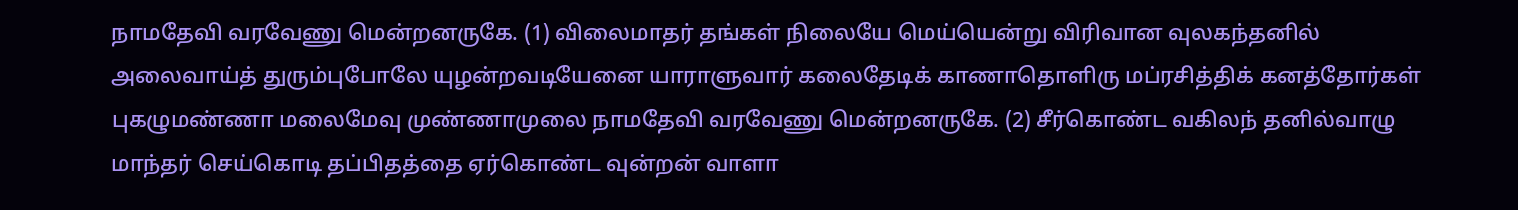நாமதேவி வரவேணு மென்றனருகே. (1) விலைமாதர் தங்கள் நிலையே மெய்யென்று விரிவான வுலகந்தனில் அலைவாய்த் துரும்புபோலே யுழன்றவடியேனை யாராளுவார் கலைதேடிக் காணாதொளிரு மப்ரசித்திக் கனத்தோர்கள் புகழுமண்ணா மலைமேவு முண்ணாமுலை நாமதேவி வரவேணு மென்றனருகே. (2) சீர்கொண்ட வகிலந் தனில்வாழு மாந்தர் செய்கொடி தப்பிதத்தை ஏர்கொண்ட வுன்றன் வாளா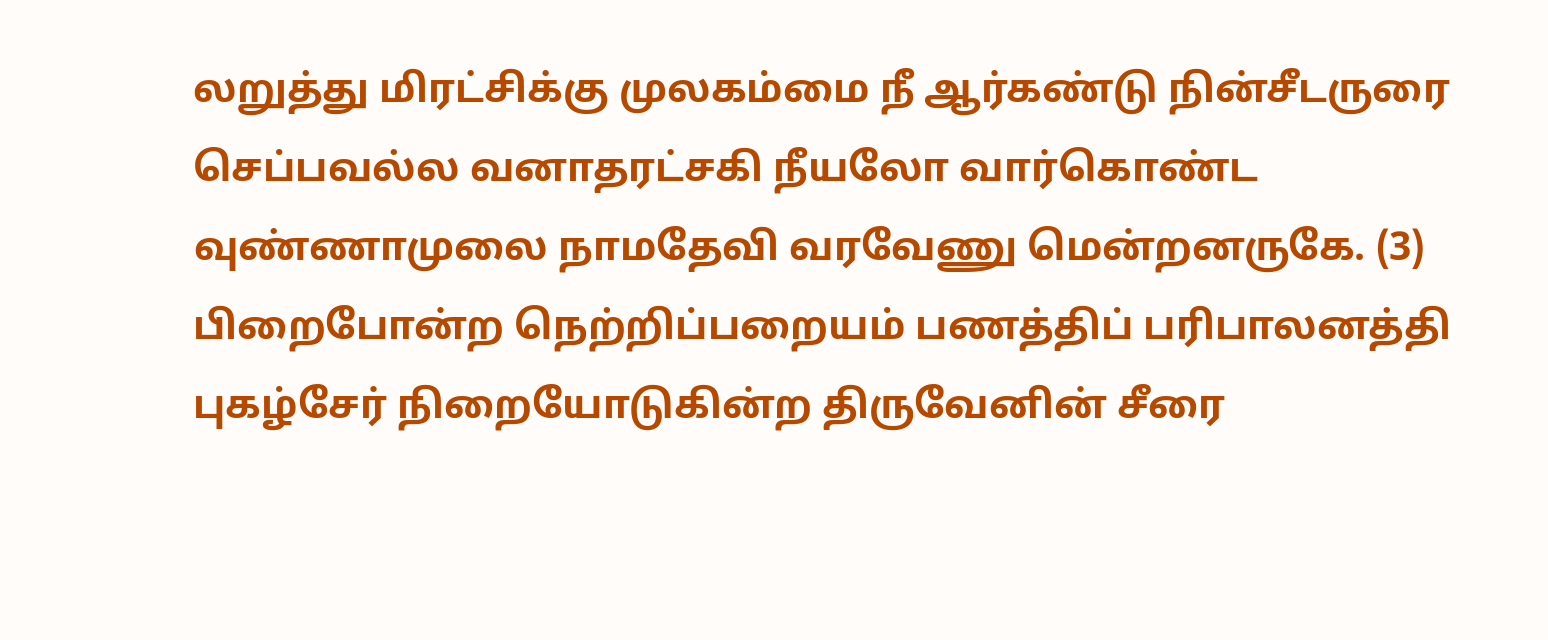லறுத்து மிரட்சிக்கு முலகம்மை நீ ஆர்கண்டு நின்சீடருரை செப்பவல்ல வனாதரட்சகி நீயலோ வார்கொண்ட வுண்ணாமுலை நாமதேவி வரவேணு மென்றனருகே. (3) பிறைபோன்ற நெற்றிப்பறையம் பணத்திப் பரிபாலனத்தி புகழ்சேர் நிறையோடுகின்ற திருவேனின் சீரை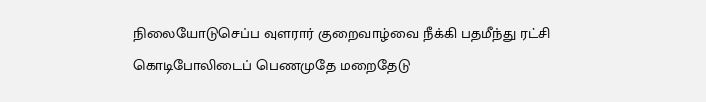நிலையோடுசெப்ப வுளரார் குறைவாழ்வை நீக்கி பதமீந்து ரட்சி கொடிபோலிடைப் பெணமுதே மறைதேடு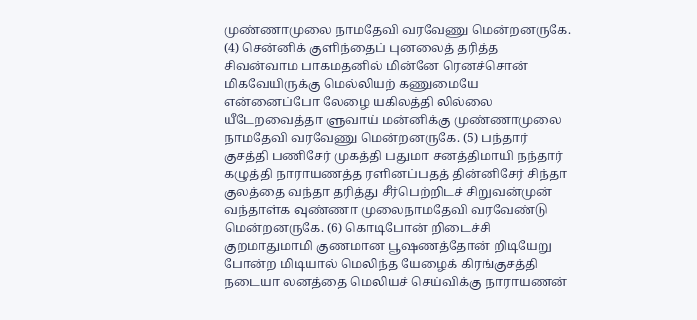முண்ணாமுலை நாமதேவி வரவேணு மென்றனருகே. (4) சென்னிக் குளிந்தைப் புனலைத் தரித்த சிவன்வாம பாகமதனில் மின்னே ரெனச்சொன் மிகவேயிருக்கு மெல்லியற் கணுமையே என்னைப்போ லேழை யகிலத்தி லில்லை யீடேறவைத்தா ளுவாய் மன்னிக்கு முண்ணாமுலை நாமதேவி வரவேணு மென்றனருகே. (5) பந்தார் குசத்தி பணிசேர் முகத்தி பதுமா சனத்திமாயி நந்தார் கழுத்தி நாராயணத்த ரளினப்பதத் தின்னிசேர் சிந்தா குலத்தை வந்தா தரித்து சீர்பெற்றிடச் சிறுவன்முன் வந்தாள்க வுண்ணா முலைநாமதேவி வரவேண்டு மென்றனருகே. (6) கொடிபோன் றிடைச்சி குறமாதுமாமி குணமான பூஷணத்தோன் றிடியேறு போன்ற மிடியால் மெலிந்த யேழைக் கிரங்குசத்தி நடையா லனத்தை மெலியச் செய்விக்கு நாராயணன்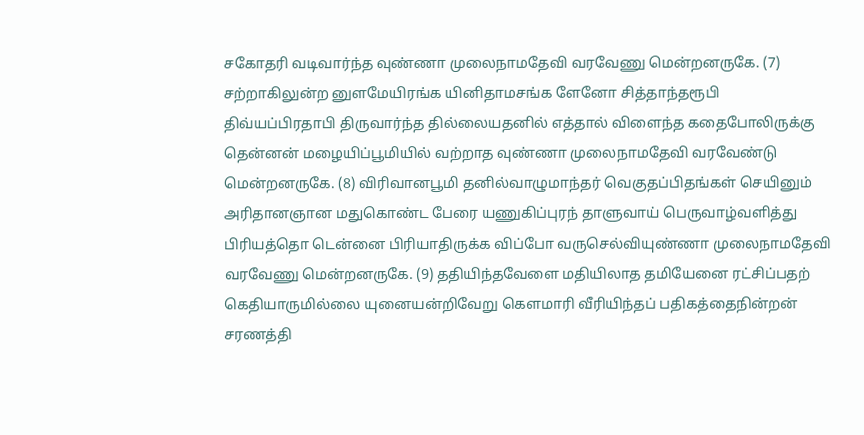சகோதரி வடிவார்ந்த வுண்ணா முலைநாமதேவி வரவேணு மென்றனருகே. (7) சற்றாகிலுன்ற னுளமேயிரங்க யினிதாமசங்க ளேனோ சித்தாந்தரூபி திவ்யப்பிரதாபி திருவார்ந்த தில்லையதனில் எத்தால் விளைந்த கதைபோலிருக்கு தென்னன் மழையிப்பூமியில் வற்றாத வுண்ணா முலைநாமதேவி வரவேண்டு மென்றனருகே. (8) விரிவானபூமி தனில்வாழுமாந்தர் வெகுதப்பிதங்கள் செயினும் அரிதானஞான மதுகொண்ட பேரை யணுகிப்புரந் தாளுவாய் பெருவாழ்வளித்து பிரியத்தொ டென்னை பிரியாதிருக்க விப்போ வருசெல்வியுண்ணா முலைநாமதேவி வரவேணு மென்றனருகே. (9) ததியிந்தவேளை மதியிலாத தமியேனை ரட்சிப்பதற் கெதியாருமில்லை யுனையன்றிவேறு கௌமாரி வீரியிந்தப் பதிகத்தைநின்றன் சரணத்தி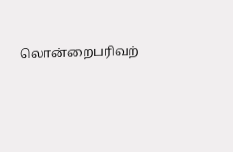லொன்றைபரிவற்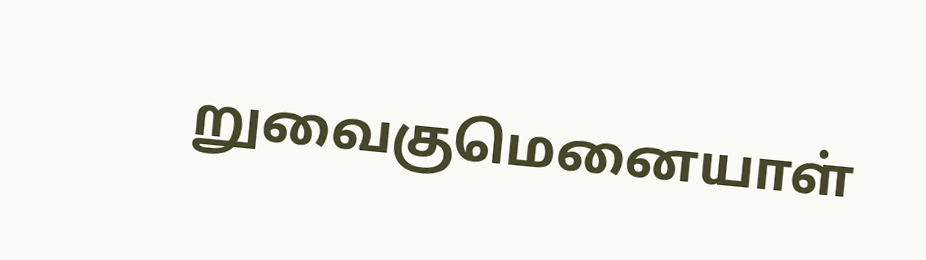றுவைகுமெனையாள்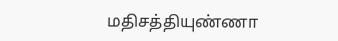மதிசத்தியுண்ணா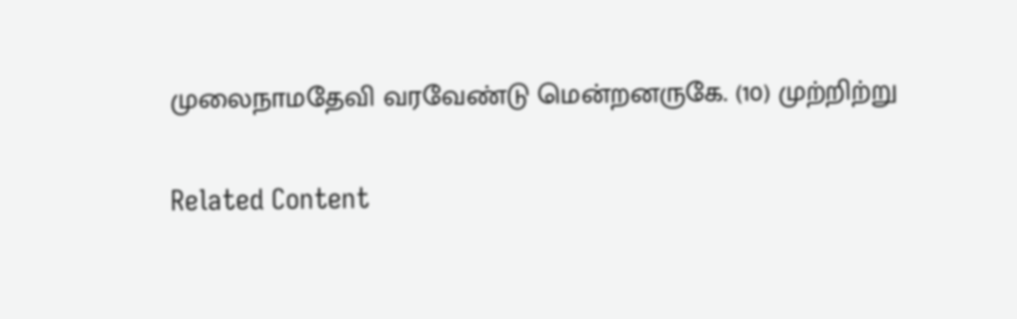முலைநாமதேவி வரவேண்டு மென்றனருகே. (10) முற்றிற்று

Related Content